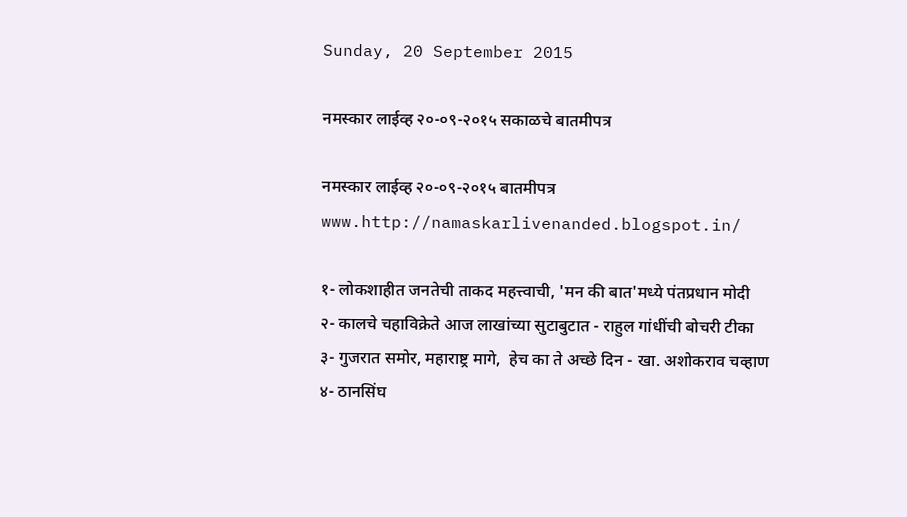Sunday, 20 September 2015

नमस्कार लाईव्ह २०-०९-२०१५ सकाळचे बातमीपत्र

नमस्कार लाईव्ह २०-०९-२०१५ बातमीपत्र
www.http://namaskarlivenanded.blogspot.in/

१- लोकशाहीत जनतेची ताकद महत्त्वाची, 'मन की बात'मध्ये पंतप्रधान मोदी
२- कालचे चहाविक्रेते आज लाखांच्या सुटाबुटात - राहुल गांधींची बोचरी टीका
३- गुजरात समोर, महाराष्ट्र मागे,  हेच का ते अच्छे दिन - खा. अशोकराव चव्हाण
४- ठानसिंघ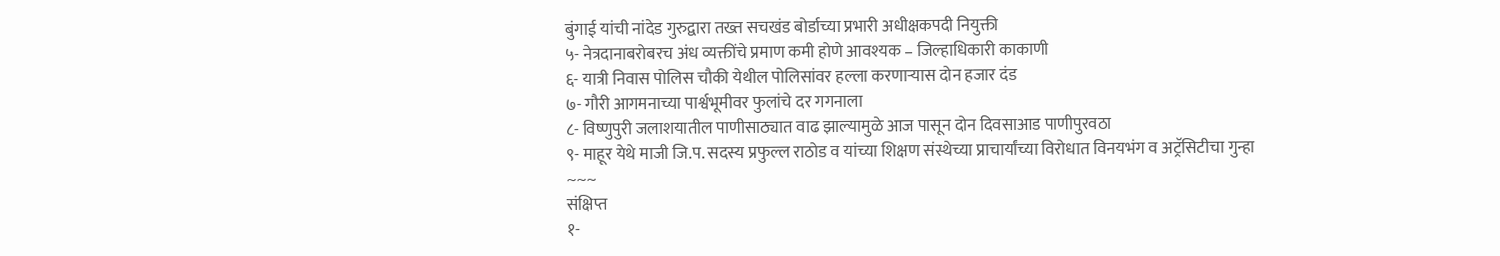बुंगाई यांची नांदेड गुरुद्वारा तख्त सचखंड बोर्डाच्या प्रभारी अधीक्षकपदी नियुक्ती
५- नेत्रदानाबरोबरच अंध व्यक्तींचे प्रमाण कमी होणे आवश्यक – जिल्हाधिकारी काकाणी
६- यात्री निवास पोलिस चौकी येथील पोलिसांवर हल्ला करणाऱ्यास दोन हजार दंड
७- गौरी आगमनाच्या पार्श्वभूमीवर फुलांचे दर गगनाला
८- विष्णुपुरी जलाशयातील पाणीसाठ्यात वाढ झाल्यामुळे आज पासून दोन दिवसाआड पाणीपुरवठा
९- माहूर येथे माजी जि.प. सदस्य प्रफुल्ल राठोड व यांच्या शिक्षण संस्थेच्या प्राचार्यांच्या विरोधात विनयभंग व अट्रॅसिटीचा गुन्हा
~~~
संक्षिप्त
१-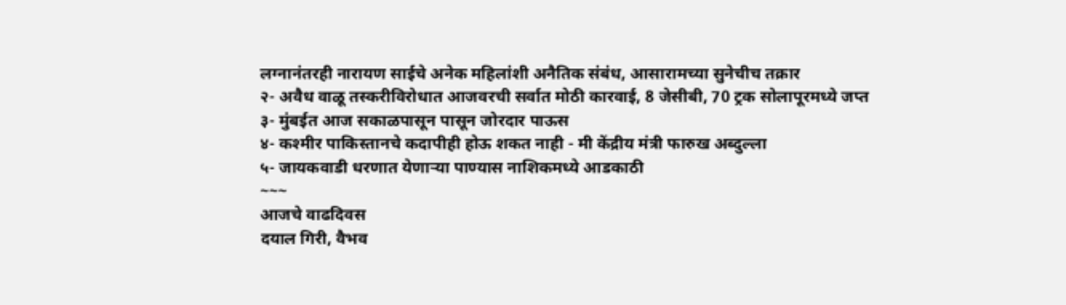लग्नानंतरही नारायण साईचे अनेक महिलांशी अनैतिक संबंध, आसारामच्या सुनेचीच तक्रार
२- अवैध वाळू तस्करीविरोधात आजवरची सर्वात मोठी कारवाई, 8 जेसीबी, 70 ट्रक सोलापूरमध्ये जप्त
३- मुंबईत आज सकाळपासून पासून जोरदार पाऊस
४- कश्मीर पाकिस्तानचे कदापीही होऊ शकत नाही - मी केंद्रीय मंत्री फारुख अब्दुल्ला
५- जायकवाडी धरणात येणाऱ्या पाण्यास नाशिकमध्ये आडकाठी
~~~
आजचे वाढदिवस
दयाल गिरी, वैभव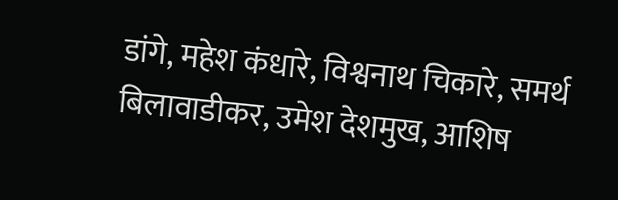डांगे, महेश कंधारे, विश्वनाथ चिकारे, समर्थ बिलावाडीकर, उमेश देशमुख, आशिष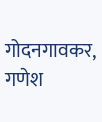गोदनगावकर, गणेश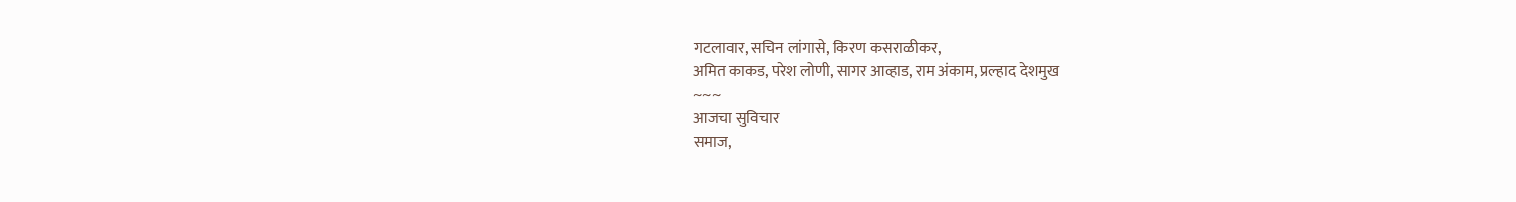गटलावार, सचिन लांगासे, किरण कसराळीकर,
अमित काकड, परेश लोणी, सागर आव्हाड, राम अंकाम, प्रल्हाद देशमुख
~~~
आजचा सुविचार
समाज,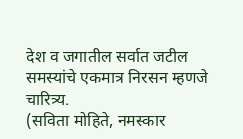देश व जगातील सर्वात जटील समस्यांचे एकमात्र निरसन म्हणजे चारित्र्य.
(सविता मोहिते, नमस्कार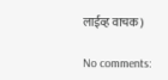लाईव्ह वाचक)

No comments: